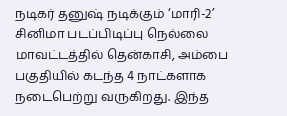நடிகர் தனுஷ் நடிக்கும் ‘மாரி-2’ சினிமா படப்பிடிப்பு நெல்லை மாவட்டத்தில் தென்காசி, அம்பை பகுதியில் கடந்த 4 நாட்களாக நடைபெற்று வருகிறது. இந்த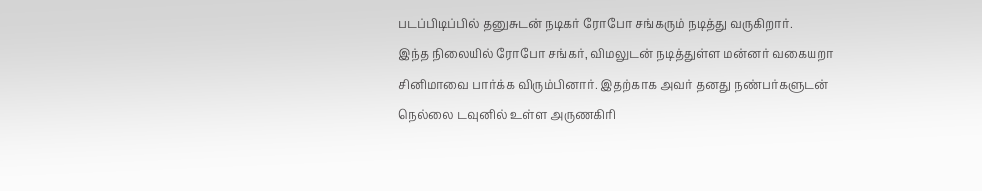படப்பிடிப்பில் தனுசுடன் நடிகர் ரோபோ சங்கரும் நடித்து வருகிறார்.
இந்த நிலையில் ரோபோ சங்கர், விமலுடன் நடித்துள்ள மன்னர் வகையறா சினிமாவை பார்க்க விரும்பினார். இதற்காக அவர் தனது நண்பர்களுடன் நெல்லை டவுனில் உள்ள அருணகிரி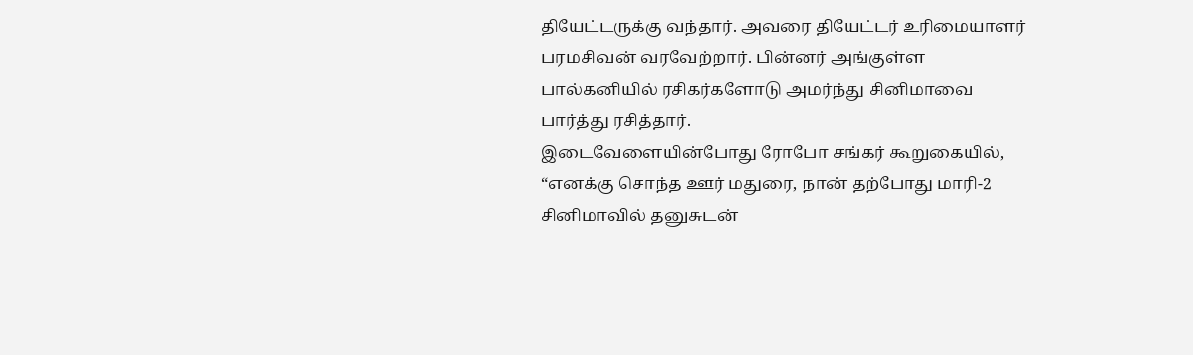தியேட்டருக்கு வந்தார். அவரை தியேட்டர் உரிமையாளர் பரமசிவன் வரவேற்றார். பின்னர் அங்குள்ள பால்கனியில் ரசிகர்களோடு அமர்ந்து சினிமாவை பார்த்து ரசித்தார்.
இடைவேளையின்போது ரோபோ சங்கர் கூறுகையில், “எனக்கு சொந்த ஊர் மதுரை, நான் தற்போது மாரி-2 சினிமாவில் தனுசுடன்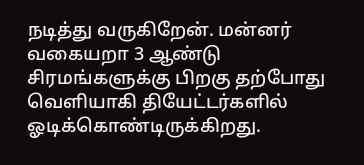நடித்து வருகிறேன். மன்னர் வகையறா 3 ஆண்டு சிரமங்களுக்கு பிறகு தற்போது வெளியாகி தியேட்டர்களில் ஓடிக்கொண்டிருக்கிறது.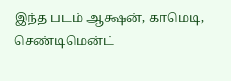இந்த படம் ஆக்ஷன், காமெடி, செண்டிமென்ட்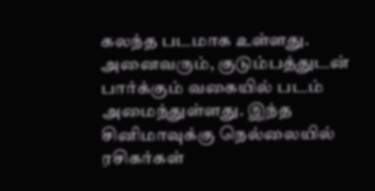கலந்த படமாக உள்ளது.
அனைவரும், குடும்பத்துடன் பார்க்கும் வகையில் படம் அமைந்துள்ளது. இந்த சினிமாவுக்கு நெல்லையில் ரசிகர்கள்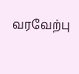வரவேற்பு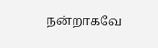நன்றாகவே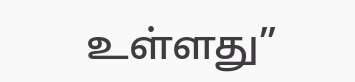உள்ளது”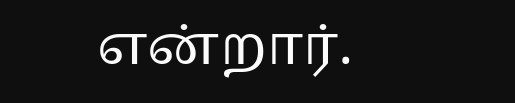என்றார்.